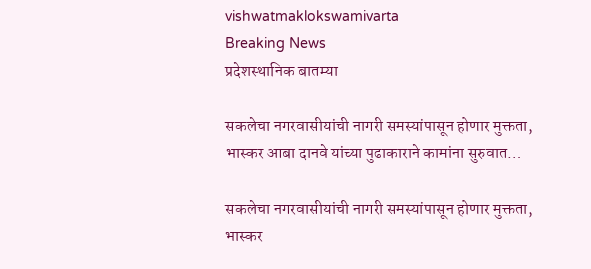vishwatmaklokswamivarta
Breaking News
प्रदेशस्थानिक बातम्या

सकलेचा नगरवासीयांची नागरी समस्यांपासून होणार मुक्तता, भास्कर आबा दानवे यांच्या पुढाकाराने कामांना सुरुवात…

सकलेचा नगरवासीयांची नागरी समस्यांपासून होणार मुक्तता, भास्कर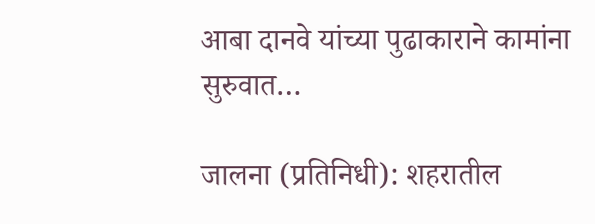आबा दानवे यांच्या पुढाकाराने कामांना सुरुवात…

जालना (प्रतिनिधी): शहरातील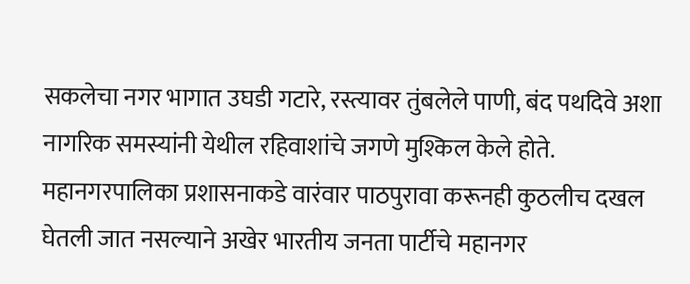सकलेचा नगर भागात उघडी गटारे, रस्त्यावर तुंबलेले पाणी, बंद पथदिवे अशा नागरिक समस्यांनी येथील रहिवाशांचे जगणे मुश्किल केले होते. महानगरपालिका प्रशासनाकडे वारंवार पाठपुरावा करूनही कुठलीच दखल घेतली जात नसल्याने अखेर भारतीय जनता पार्टीचे महानगर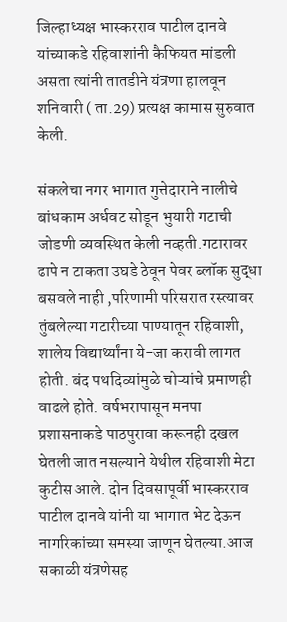जिल्हाध्यक्ष भास्करराव पाटील दानवे यांच्याकडे रहिवाशांनी कैफियत मांडली असता त्यांनी तातडीने यंत्रणा हालवून शनिवारी ( ता.29) प्रत्यक्ष कामास सुरुवात केली.

संकलेचा नगर भागात गुत्तेदाराने नालीचे बांधकाम अर्धवट सोडून भुयारी गटाची जोडणी व्यवस्थित केली नव्हती.गटारावर ढापे न टाकता उघडे ठेवून पेवर ब्लॉक सुद्धा बसवले नाही ,परिणामी परिसरात रस्त्यावर तुंबलेल्या गटारीच्या पाण्यातून रहिवाशी, शालेय विद्यार्थ्यांना ये-जा करावी लागत होती. बंद पथदिव्यांमुळे चोऱ्यांचे प्रमाणही वाढले होते. वर्षभरापासून मनपा प्रशासनाकडे पाठपुरावा करूनही दखल घेतली जात नसल्याने येथील रहिवाशी मेटा कुटीस आले. दोन दिवसापूर्वी भास्करराव पाटील दानवे यांनी या भागात भेट देऊन नागरिकांच्या समस्या जाणून घेतल्या.आज सकाळी यंत्रणेसह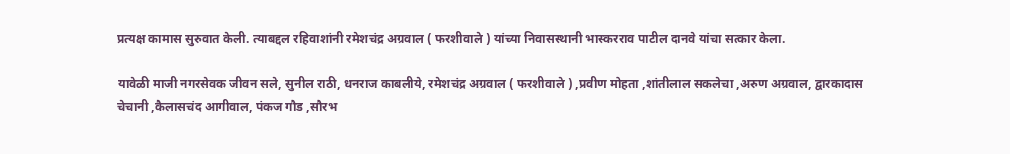प्रत्यक्ष कामास सुरुवात केली. त्याबद्दल रहिवाशांनी रमेशचंद्र अग्रवाल ( फरशीवाले ) यांच्या निवासस्थानी भास्करराव पाटील दानवे यांचा सत्कार केला.

यावेळी माजी नगरसेवक जीवन सले, सुनील राठी, धनराज काबलीये, रमेशचंद्र अग्रवाल ( फरशीवाले ) ,प्रवीण मोहता ,शांतीलाल सकलेचा ,अरुण अग्रवाल, द्वारकादास चेचानी ,कैलासचंद आगीवाल, पंकज गौड ,सौरभ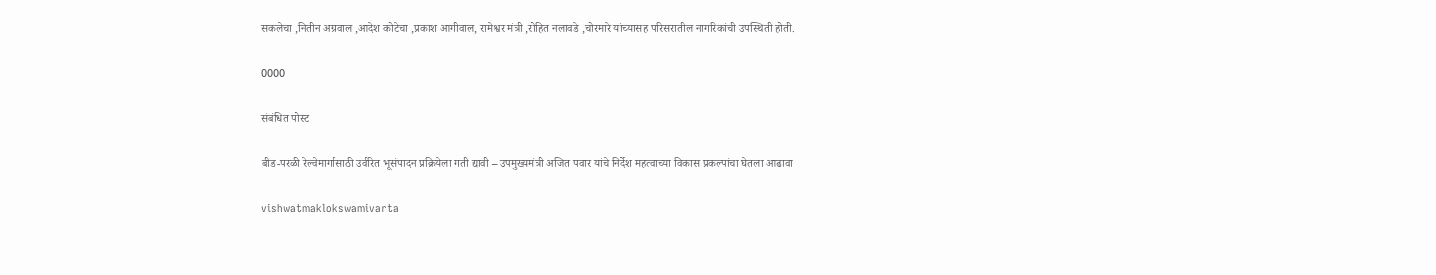सकलेचा ,नितीन अग्रवाल ,आदेश कोटेचा ,प्रकाश आगीवाल, रामेश्वर मंत्री ,रोहित नलावडे ,चोरमारे यांच्यासह परिसरातील नागरिकांची उपस्थिती होती.

0000

संबंधित पोस्ट

बीड-परळी रेल्वेमार्गासाठी उर्वरित भूसंपादन प्रक्रियेला गती द्यावी – उपमुख्यमंत्री अजित पवार यांचे निर्देश महत्वाच्या विकास प्रकल्पांचा घेतला आढावा

vishwatmaklokswamivarta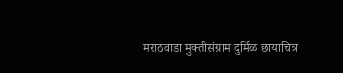मराठवाडा मुक्तीसंग्राम दुर्मिळ छायाचित्र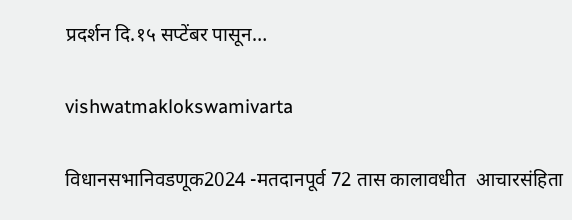प्रदर्शन दि.१५ सप्टेंबर पासून…

vishwatmaklokswamivarta

विधानसभानिवडणूक2024 -मतदानपूर्व 72 तास कालावधीत  आचारसंहिता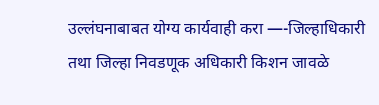उल्लंघनाबाबत योग्य कार्यवाही करा —-जिल्हाधिकारी तथा जिल्हा निवडणूक अधिकारी किशन जावळे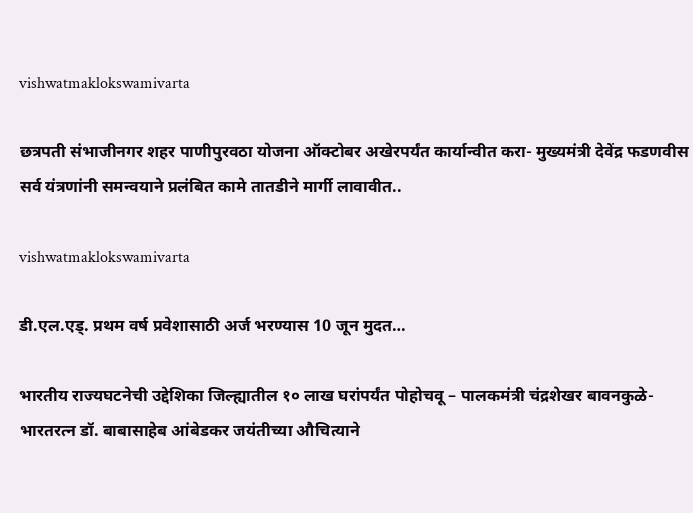vishwatmaklokswamivarta

छत्रपती संभाजीनगर शहर पाणीपुरवठा योजना ऑक्टोबर अखेरपर्यंत कार्यान्वीत करा- मुख्यमंत्री देवेंद्र फडणवीस सर्व यंत्रणांनी समन्वयाने प्रलंबित कामे तातडीने मार्गी लावावीत..

vishwatmaklokswamivarta

डी.एल.एड्. प्रथम वर्ष प्रवेशासाठी अर्ज भरण्यास 10 जून मुदत…

भारतीय राज्यघटनेची उद्देशिका जिल्ह्यातील १० लाख घरांपर्यंत पोहोचवू – पालकमंत्री चंद्रशेखर बावनकुळे-भारतरत्न डॉ. बाबासाहेब आंबेडकर जयंतीच्या औचित्याने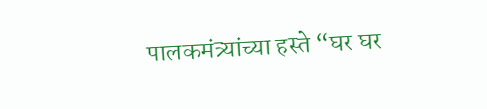पालकमंत्र्यांच्या हस्ते “घर घर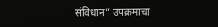संविधान” उपक्रमाचा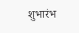शुभारंभ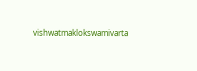vishwatmaklokswamivarta